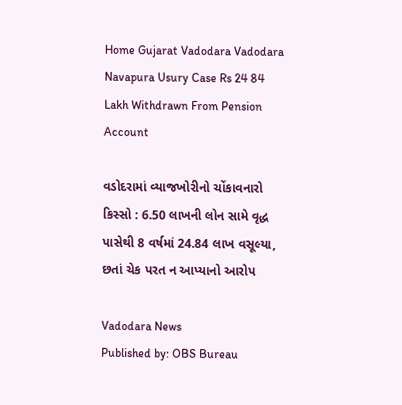Home Gujarat Vadodara Vadodara Navapura Usury Case Rs 24 84 Lakh Withdrawn From Pension Account

વડોદરામાં વ્યાજખોરીનો ચોંકાવનારો કિસ્સો : 6.50 લાખની લોન સામે વૃદ્ધ પાસેથી 8 વર્ષમાં 24.84 લાખ વસૂલ્યા, છતાં ચેક પરત ન આપ્યાનો આરોપ

Vadodara News
Published by: OBS Bureau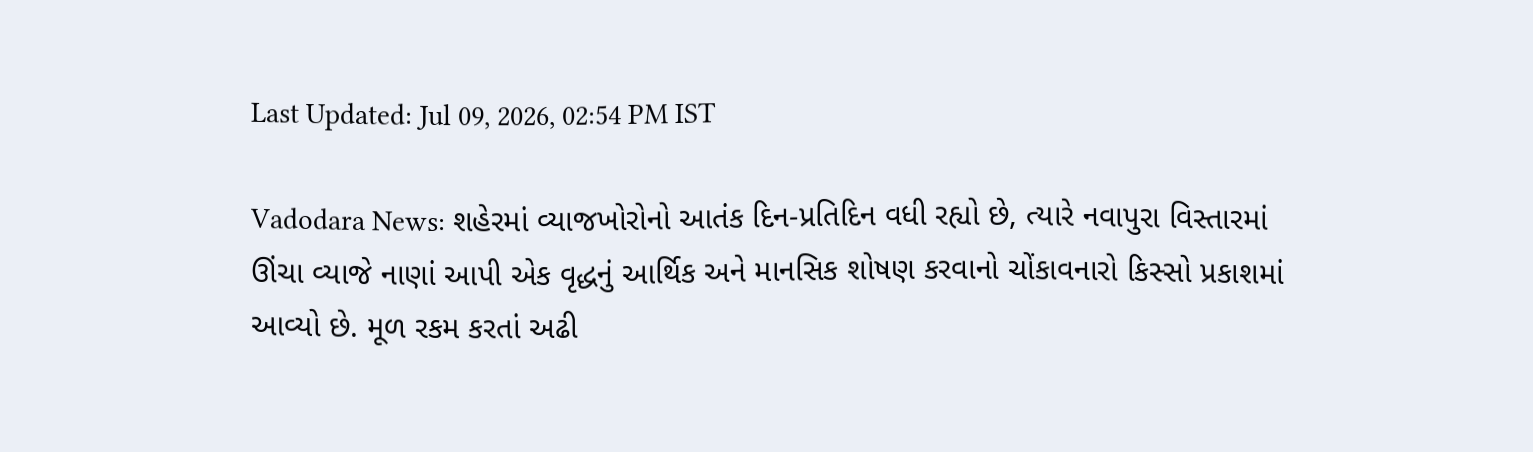Last Updated: Jul 09, 2026, 02:54 PM IST

Vadodara News: શહેરમાં વ્યાજખોરોનો આતંક દિન-પ્રતિદિન વધી રહ્યો છે, ત્યારે નવાપુરા વિસ્તારમાં ઊંચા વ્યાજે નાણાં આપી એક વૃદ્ધનું આર્થિક અને માનસિક શોષણ કરવાનો ચોંકાવનારો કિસ્સો પ્રકાશમાં આવ્યો છે. મૂળ રકમ કરતાં અઢી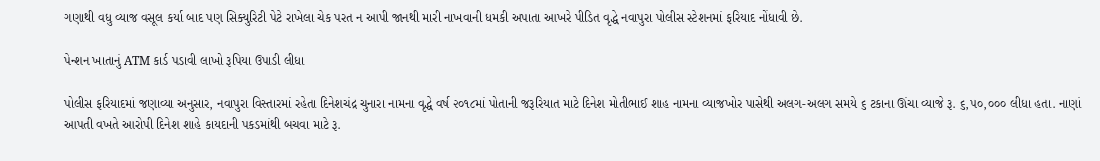ગણાથી વધુ વ્યાજ વસૂલ કર્યા બાદ પણ સિક્યુરિટી પેટે રાખેલા ચેક પરત ન આપી જાનથી મારી નાખવાની ધમકી અપાતા આખરે પીડિત વૃદ્ધે નવાપુરા પોલીસ સ્ટેશનમાં ફરિયાદ નોંધાવી છે.

પેન્શન ખાતાનું ATM કાર્ડ પડાવી લાખો રૂપિયા ઉપાડી લીધા

પોલીસ ફરિયાદમાં જણાવ્યા અનુસાર, નવાપુરા વિસ્તારમાં રહેતા દિનેશચંદ્ર ચુનારા નામના વૃદ્ધે વર્ષ ૨૦૧૮માં પોતાની જરૂરિયાત માટે દિનેશ મોતીભાઈ શાહ નામના વ્યાજખોર પાસેથી અલગ-અલગ સમયે ૬ ટકાના ઊંચા વ્યાજે રૂ. ૬,૫૦,૦૦૦ લીધા હતા. નાણાં આપતી વખતે આરોપી દિનેશ શાહે કાયદાની પકડમાંથી બચવા માટે રૂ.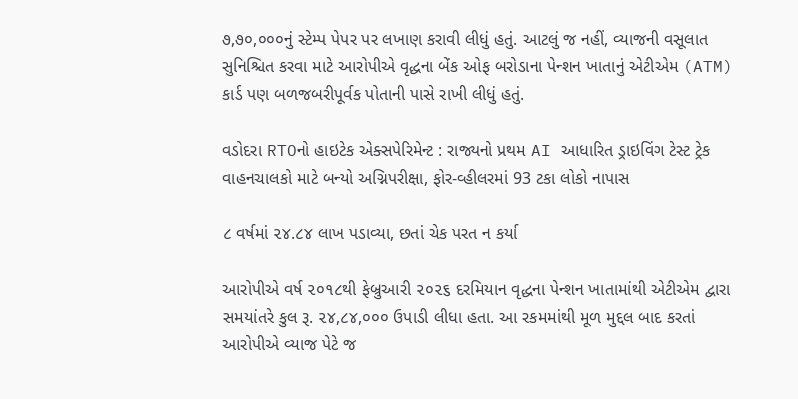૭,૭૦,૦૦૦નું સ્ટેમ્પ પેપર પર લખાણ કરાવી લીધું હતું. આટલું જ નહીં, વ્યાજની વસૂલાત સુનિશ્ચિત કરવા માટે આરોપીએ વૃદ્ધના બેંક ઓફ બરોડાના પેન્શન ખાતાનું એટીએમ (ATM) કાર્ડ પણ બળજબરીપૂર્વક પોતાની પાસે રાખી લીધું હતું.

વડોદરા RTOનો હાઇટેક એક્સપેરિમેન્ટ : રાજ્યનો પ્રથમ AI આધારિત ડ્રાઇવિંગ ટેસ્ટ ટ્રેક વાહનચાલકો માટે બન્યો અગ્નિપરીક્ષા, ફોર-વ્હીલરમાં 93 ટકા લોકો નાપાસ

૮ વર્ષમાં ૨૪.૮૪ લાખ પડાવ્યા, છતાં ચેક પરત ન કર્યા

આરોપીએ વર્ષ ૨૦૧૮થી ફેબ્રુઆરી ૨૦૨૬ દરમિયાન વૃદ્ધના પેન્શન ખાતામાંથી એટીએમ દ્વારા સમયાંતરે કુલ રૂ. ૨૪,૮૪,૦૦૦ ઉપાડી લીધા હતા. આ રકમમાંથી મૂળ મુદ્દલ બાદ કરતાં આરોપીએ વ્યાજ પેટે જ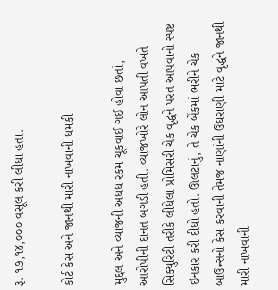રૂ. ૧૭,૧૪,૦૦૦ વસૂલ કરી લીધા હતા.

કોર્ટ કેસ અને જાનથી મારી નાખવાની ધમકી

મુદ્દલ અને વ્યાજની અધધ રકમ ચૂકવાઈ ગઈ હોવા છતાં, આરોપીની દાનત બગડી હતી. વ્યાજખોરે લોન આપતી વખતે સિક્યુરિટી તરીકે લીધેલા પ્રોમિસરી ચેક વૃદ્ધને પરત આપવાનો સ્પષ્ટ ઇનકાર કરી દીધો હતો. ઊલટાનું, તે ચેક બેંકમાં ભરીને ચેક બાઉન્સનો કેસ કરવાની તેમજ નાણાંની ઉઘરાણી માટે વૃદ્ધને જાનથી મારી નાખવાની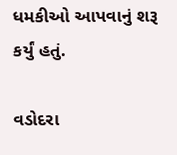ધમકીઓ આપવાનું શરૂ કર્યું હતું.

વડોદરા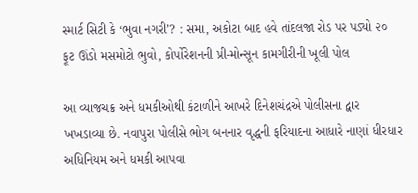સ્માર્ટ સિટી કે ‘ભુવા નગરી’? : સમા, અકોટા બાદ હવે તાંદલજા રોડ પર પડ્યો ૨૦ ફૂટ ઊંડો મસમોટો ભુવો, કોર્પોરેશનની પ્રી-મોન્સૂન કામગીરીની ખૂલી પોલ

આ વ્યાજચક્ર અને ધમકીઓથી કંટાળીને આખરે દિનેશચંદ્રએ પોલીસના દ્વાર ખખડાવ્યા છે. નવાપુરા પોલીસે ભોગ બનનાર વૃદ્ધની ફરિયાદના આધારે નાણાં ધીરધાર અધિનિયમ અને ધમકી આપવા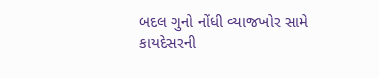બદલ ગુનો નોંધી વ્યાજખોર સામે કાયદેસરની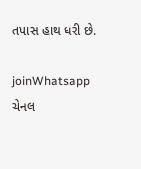તપાસ હાથ ધરી છે.

joinWhatsapp ચેનલ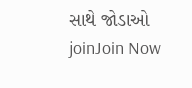સાથે જોડાઓ
joinJoin Now